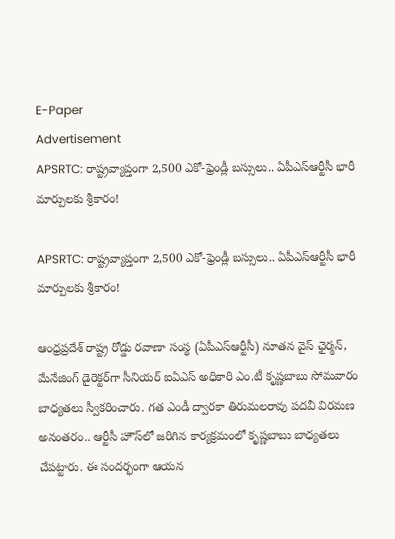E-Paper
Advertisement
APSRTC: రాష్ట్రవ్యాప్తంగా 2,500 ఎకో-ఫ్రెండ్లీ బస్సులు.. ఏపీఎస్ఆర్టీసీ భారీ మార్పులకు శ్రీకారం!

APSRTC: రాష్ట్రవ్యాప్తంగా 2,500 ఎకో-ఫ్రెండ్లీ బస్సులు.. ఏపీఎస్ఆర్టీసీ భారీ మార్పులకు శ్రీకారం!

ఆంధ్రప్రదేశ్ రాష్ట్ర రోడ్డు రవాణా సంస్థ (ఏపీఎస్ఆర్టీసీ) నూతన వైస్ ఛైర్మన్, మేనేజింగ్ డైరెక్టర్‌గా సీనియర్ ఐఏఎస్ అధికారి ఎం.టీ కృష్ణబాబు సోమవారం బాధ్యతలు స్వీకరించారు. గత ఎండీ ద్వారకా తిరుమలరావు పదవీ విరమణ అనంతరం.. ఆర్టీసీ హౌస్‌లో జరిగిన కార్యక్రమంలో కృష్ణబాబు బాధ్యతలు చేపట్టారు. ఈ సందర్భంగా ఆయన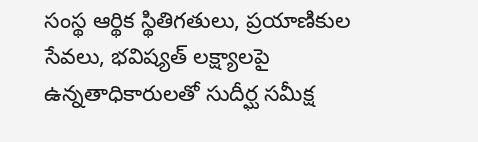సంస్థ ఆర్థిక స్థితిగతులు, ప్రయాణికుల సేవలు, భవిష్యత్ లక్ష్యాలపై ఉన్నతాధికారులతో సుదీర్ఘ సమీక్ష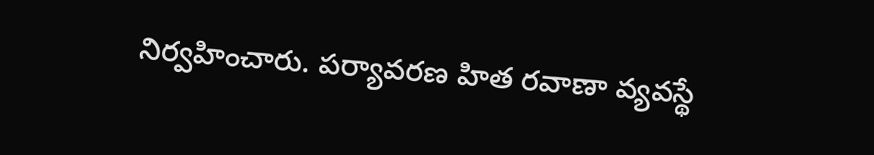నిర్వహించారు. పర్యావరణ హిత రవాణా వ్యవస్థే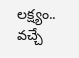లక్ష్యం.. వచ్చే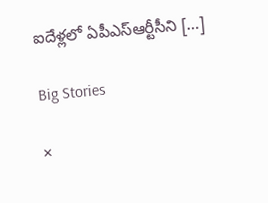ఐదేళ్లలో ఏపీఎస్ఆర్టీసీని […]

Big Stories

×